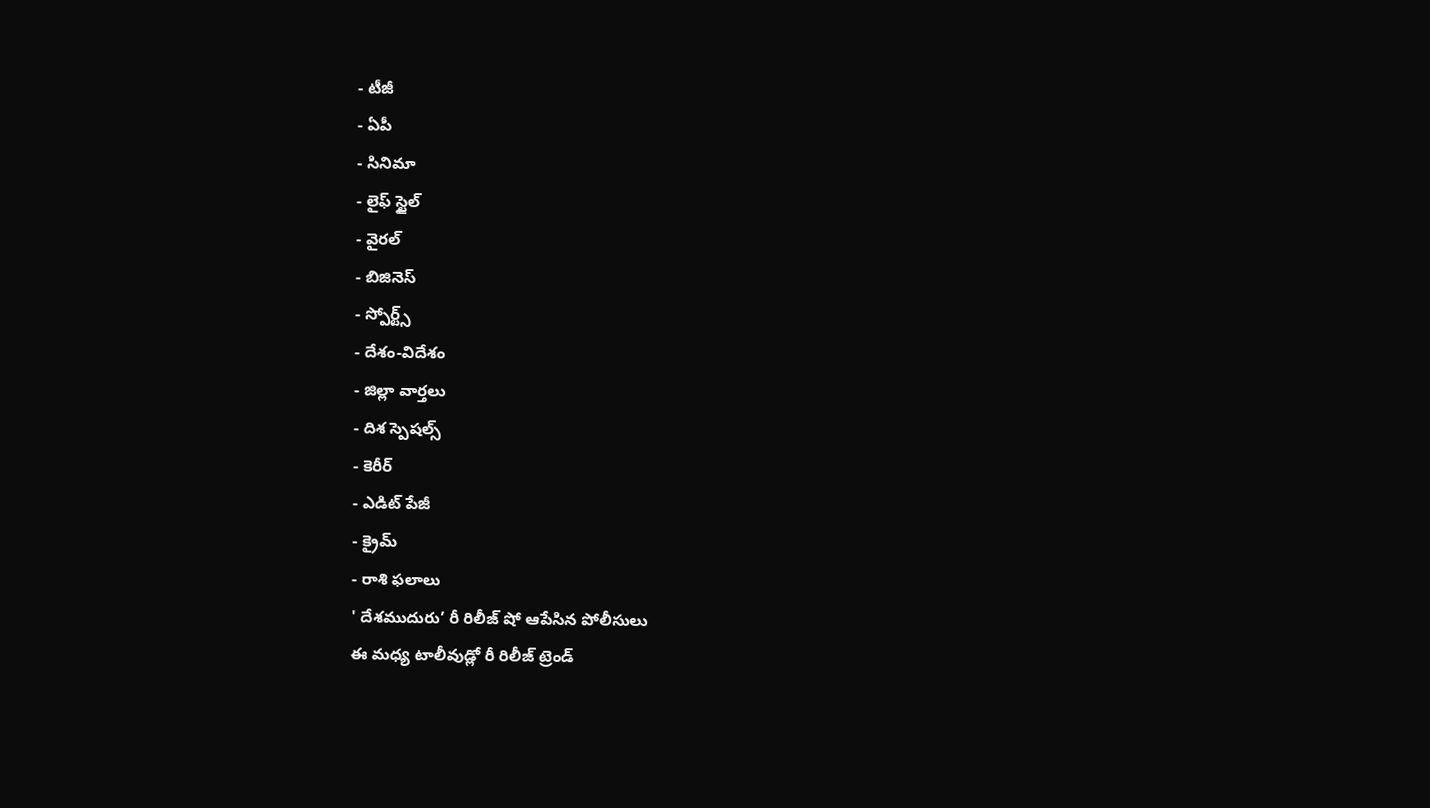- టీజీ
- ఏపీ
- సినిమా
- లైఫ్ స్టైల్
- వైరల్
- బిజినెస్
- స్పోర్ట్స్
- దేశం-విదేశం
- జిల్లా వార్తలు
- దిశ స్పెషల్స్
- కెరీర్
- ఎడిట్ పేజీ
- క్రైమ్
- రాశి ఫలాలు
' దేశముదురు’ రీ రిలీజ్ షో ఆపేసిన పోలీసులు
ఈ మధ్య టాలీవుడ్లో రీ రిలీజ్ ట్రెండ్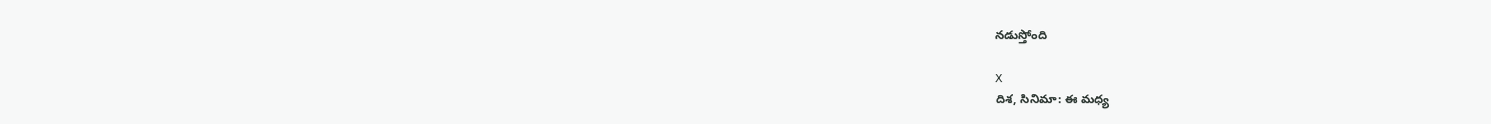నడుస్తోంది

X
దిశ, సినిమా: ఈ మధ్య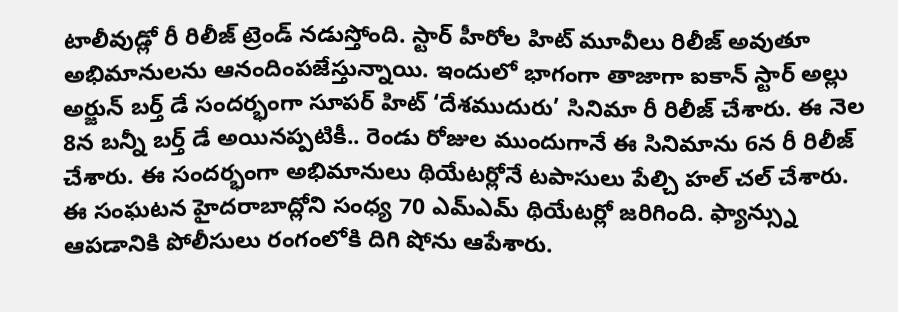టాలీవుడ్లో రీ రిలీజ్ ట్రెండ్ నడుస్తోంది. స్టార్ హీరోల హిట్ మూవీలు రిలీజ్ అవుతూ అభిమానులను ఆనందింపజేస్తున్నాయి. ఇందులో భాగంగా తాజాగా ఐకాన్ స్టార్ అల్లు అర్జున్ బర్త్ డే సందర్భంగా సూపర్ హిట్ ‘దేశముదురు’ సినిమా రీ రిలీజ్ చేశారు. ఈ నెల 8న బన్నీ బర్త్ డే అయినప్పటికీ.. రెండు రోజుల ముందుగానే ఈ సినిమాను 6న రీ రిలీజ్ చేశారు. ఈ సందర్భంగా అభిమానులు థియేటర్లోనే టపాసులు పేల్చి హల్ చల్ చేశారు. ఈ సంఘటన హైదరాబాద్లోని సంధ్య 70 ఎమ్ఎమ్ థియేటర్లో జరిగింది. ఫ్యాన్స్ను ఆపడానికి పోలీసులు రంగంలోకి దిగి షోను ఆపేశారు.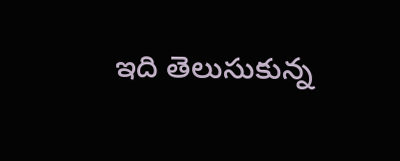ఇది తెలుసుకున్న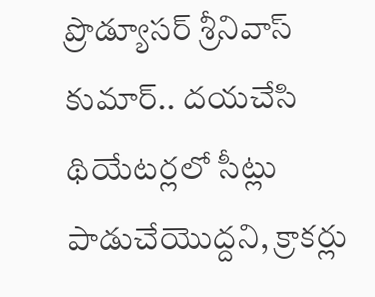ప్రొడ్యూసర్ శ్రీనివాస్ కుమార్.. దయచేసి థియేటర్లలో సీట్లు పాడుచేయొద్దని, క్రాకర్లు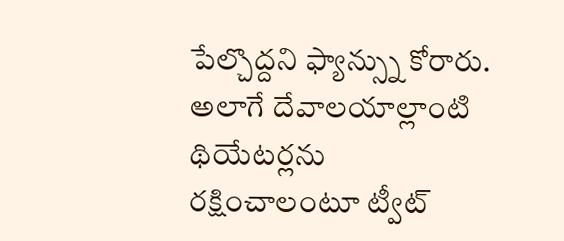పేల్చొద్దని ఫ్యాన్స్ను కోరారు. అలాగే దేవాలయాల్లాంటి థియేటర్లను రక్షించాలంటూ ట్వీట్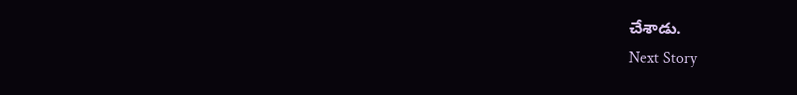చేశాడు.
Next Story